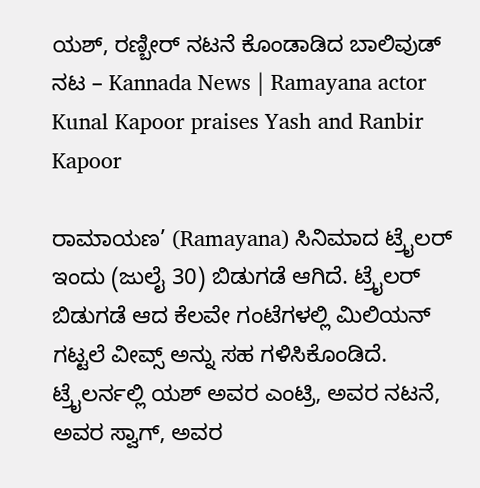ಯಶ್, ರಣ್ಬೀರ್ ನಟನೆ ಕೊಂಡಾಡಿದ ಬಾಲಿವುಡ್ ನಟ – Kannada News | Ramayana actor Kunal Kapoor praises Yash and Ranbir Kapoor

ರಾಮಾಯಣ’ (Ramayana) ಸಿನಿಮಾದ ಟ್ರೈಲರ್ ಇಂದು (ಜುಲೈ 30) ಬಿಡುಗಡೆ ಆಗಿದೆ. ಟ್ರೈಲರ್ ಬಿಡುಗಡೆ ಆದ ಕೆಲವೇ ಗಂಟೆಗಳಲ್ಲಿ ಮಿಲಿಯನ್ ಗಟ್ಟಲೆ ವೀವ್ಸ್ ಅನ್ನು ಸಹ ಗಳಿಸಿಕೊಂಡಿದೆ. ಟ್ರೈಲರ್ನಲ್ಲಿ ಯಶ್ ಅವರ ಎಂಟ್ರಿ, ಅವರ ನಟನೆ, ಅವರ ಸ್ವಾಗ್, ಅವರ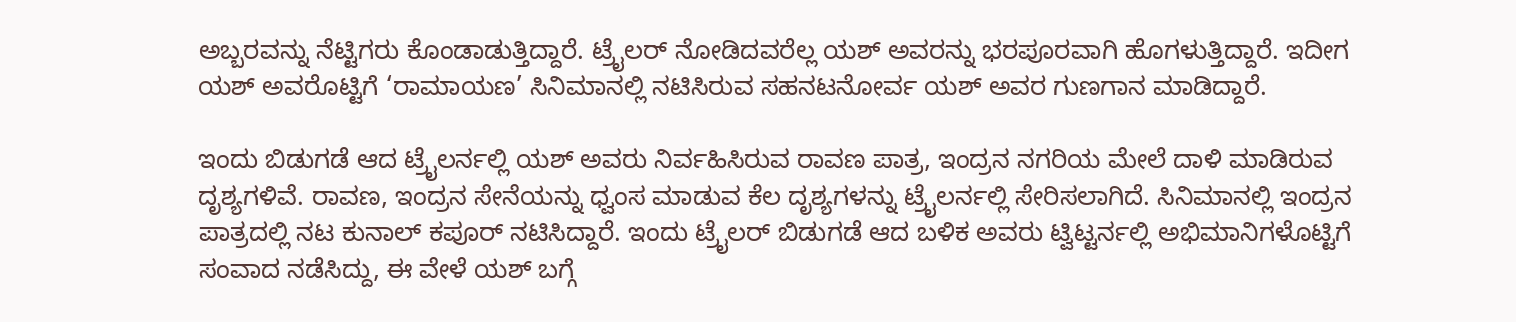ಅಬ್ಬರವನ್ನು ನೆಟ್ಟಿಗರು ಕೊಂಡಾಡುತ್ತಿದ್ದಾರೆ. ಟ್ರೈಲರ್ ನೋಡಿದವರೆಲ್ಲ ಯಶ್ ಅವರನ್ನು ಭರಪೂರವಾಗಿ ಹೊಗಳುತ್ತಿದ್ದಾರೆ. ಇದೀಗ ಯಶ್ ಅವರೊಟ್ಟಿಗೆ ‘ರಾಮಾಯಣ’ ಸಿನಿಮಾನಲ್ಲಿ ನಟಿಸಿರುವ ಸಹನಟನೋರ್ವ ಯಶ್ ಅವರ ಗುಣಗಾನ ಮಾಡಿದ್ದಾರೆ.

ಇಂದು ಬಿಡುಗಡೆ ಆದ ಟ್ರೈಲರ್ನಲ್ಲಿ ಯಶ್ ಅವರು ನಿರ್ವಹಿಸಿರುವ ರಾವಣ ಪಾತ್ರ, ಇಂದ್ರನ ನಗರಿಯ ಮೇಲೆ ದಾಳಿ ಮಾಡಿರುವ ದೃಶ್ಯಗಳಿವೆ. ರಾವಣ, ಇಂದ್ರನ ಸೇನೆಯನ್ನು ಧ್ವಂಸ ಮಾಡುವ ಕೆಲ ದೃಶ್ಯಗಳನ್ನು ಟ್ರೈಲರ್ನಲ್ಲಿ ಸೇರಿಸಲಾಗಿದೆ. ಸಿನಿಮಾನಲ್ಲಿ ಇಂದ್ರನ ಪಾತ್ರದಲ್ಲಿ ನಟ ಕುನಾಲ್ ಕಪೂರ್ ನಟಿಸಿದ್ದಾರೆ. ಇಂದು ಟ್ರೈಲರ್ ಬಿಡುಗಡೆ ಆದ ಬಳಿಕ ಅವರು ಟ್ವಿಟ್ಟರ್ನಲ್ಲಿ ಅಭಿಮಾನಿಗಳೊಟ್ಟಿಗೆ ಸಂವಾದ ನಡೆಸಿದ್ದು, ಈ ವೇಳೆ ಯಶ್ ಬಗ್ಗೆ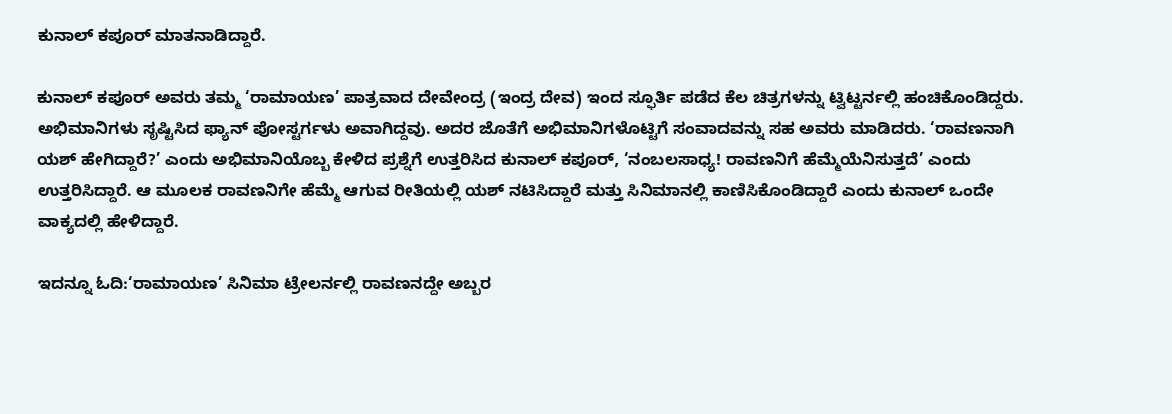ಕುನಾಲ್ ಕಪೂರ್ ಮಾತನಾಡಿದ್ದಾರೆ.

ಕುನಾಲ್ ಕಪೂರ್ ಅವರು ತಮ್ಮ ‘ರಾಮಾಯಣ’ ಪಾತ್ರವಾದ ದೇವೇಂದ್ರ (ಇಂದ್ರ ದೇವ) ಇಂದ ಸ್ಫೂರ್ತಿ ಪಡೆದ ಕೆಲ ಚಿತ್ರಗಳನ್ನು ಟ್ವಿಟ್ಟರ್ನಲ್ಲಿ ಹಂಚಿಕೊಂಡಿದ್ದರು. ಅಭಿಮಾನಿಗಳು ಸೃಷ್ಟಿಸಿದ ಫ್ಯಾನ್ ಪೋಸ್ಟರ್ಗಳು ಅವಾಗಿದ್ದವು. ಅದರ ಜೊತೆಗೆ ಅಭಿಮಾನಿಗಳೊಟ್ಟಿಗೆ ಸಂವಾದವನ್ನು ಸಹ ಅವರು ಮಾಡಿದರು. ‘ರಾವಣನಾಗಿ ಯಶ್ ಹೇಗಿದ್ದಾರೆ?’ ಎಂದು ಅಭಿಮಾನಿಯೊಬ್ಬ ಕೇಳಿದ ಪ್ರಶ್ನೆಗೆ ಉತ್ತರಿಸಿದ ಕುನಾಲ್ ಕಪೂರ್, ‘ನಂಬಲಸಾಧ್ಯ! ರಾವಣನಿಗೆ ಹೆಮ್ಮೆಯೆನಿಸುತ್ತದೆ’ ಎಂದು ಉತ್ತರಿಸಿದ್ದಾರೆ. ಆ ಮೂಲಕ ರಾವಣನಿಗೇ ಹೆಮ್ಮೆ ಆಗುವ ರೀತಿಯಲ್ಲಿ ಯಶ್ ನಟಿಸಿದ್ದಾರೆ ಮತ್ತು ಸಿನಿಮಾನಲ್ಲಿ ಕಾಣಿಸಿಕೊಂಡಿದ್ದಾರೆ ಎಂದು ಕುನಾಲ್ ಒಂದೇ ವಾಕ್ಯದಲ್ಲಿ ಹೇಳಿದ್ದಾರೆ.

ಇದನ್ನೂ ಓದಿ:‘ರಾಮಾಯಣ’ ಸಿನಿಮಾ ಟ್ರೇಲರ್ನಲ್ಲಿ ರಾವಣನದ್ದೇ ಅಬ್ಬರ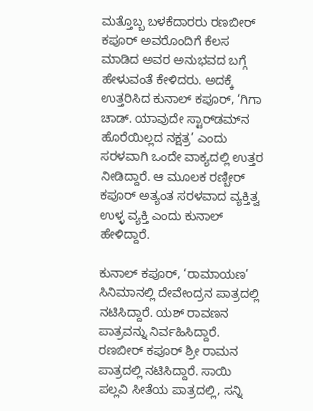ಮತ್ತೊಬ್ಬ ಬಳಕೆದಾರರು ರಣಬೀರ್ ಕಪೂರ್ ಅವರೊಂದಿಗೆ ಕೆಲಸ ಮಾಡಿದ ಅವರ ಅನುಭವದ ಬಗ್ಗೆ ಹೇಳುವಂತೆ ಕೇಳಿದರು. ಅದಕ್ಕೆ ಉತ್ತರಿಸಿದ ಕುನಾಲ್ ಕಪೂರ್, ‘ಗಿಗಾ ಚಾಡ್. ಯಾವುದೇ ಸ್ಟಾರ್‌ಡಮ್‌ನ ಹೊರೆಯಿಲ್ಲದ ನಕ್ಷತ್ರ’ ಎಂದು ಸರಳವಾಗಿ ಒಂದೇ ವಾಕ್ಯದಲ್ಲಿ ಉತ್ತರ ನೀಡಿದ್ದಾರೆ. ಆ ಮೂಲಕ ರಣ್ಬೀರ್ ಕಪೂರ್ ಅತ್ಯಂತ ಸರಳವಾದ ವ್ಯಕ್ತಿತ್ವ ಉಳ್ಳ ವ್ಯಕ್ತಿ ಎಂದು ಕುನಾಲ್ ಹೇಳಿದ್ದಾರೆ.

ಕುನಾಲ್ ಕಪೂರ್, ‘ರಾಮಾಯಣ’ ಸಿನಿಮಾನಲ್ಲಿ ದೇವೇಂದ್ರನ ಪಾತ್ರದಲ್ಲಿ ನಟಿಸಿದ್ದಾರೆ. ಯಶ್ ರಾವಣನ ಪಾತ್ರವನ್ನು ನಿರ್ವಹಿಸಿದ್ದಾರೆ. ರಣಬೀರ್ ಕಪೂರ್ ಶ್ರೀ ರಾಮನ ಪಾತ್ರದಲ್ಲಿ ನಟಿಸಿದ್ದಾರೆ. ಸಾಯಿ ಪಲ್ಲವಿ ಸೀತೆಯ ಪಾತ್ರದಲ್ಲಿ, ಸನ್ನಿ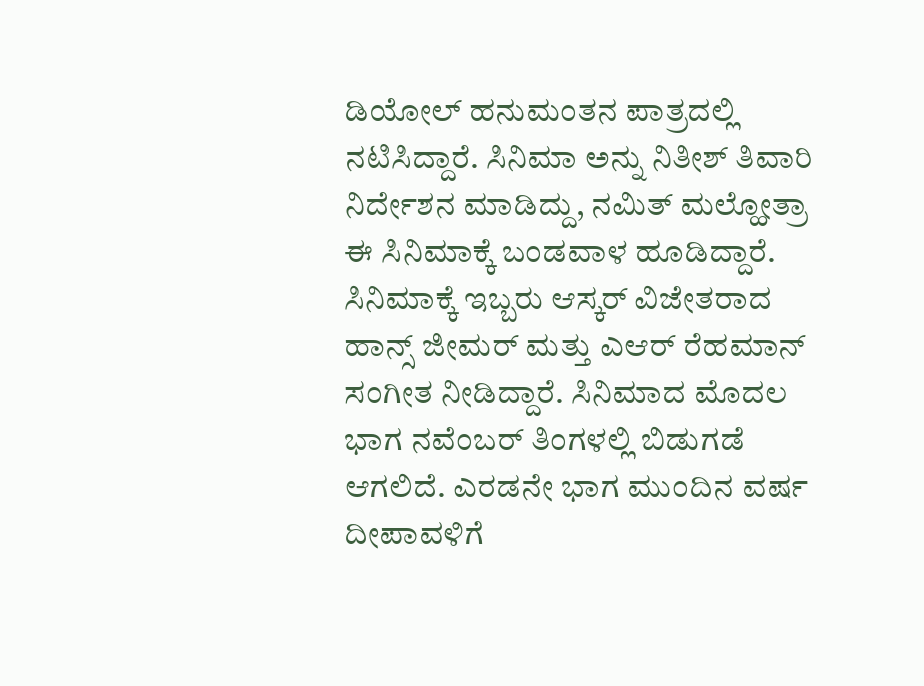ಡಿಯೋಲ್ ಹನುಮಂತನ ಪಾತ್ರದಲ್ಲಿ ನಟಿಸಿದ್ದಾರೆ. ಸಿನಿಮಾ ಅನ್ನು ನಿತೀಶ್ ತಿವಾರಿ ನಿರ್ದೇಶನ ಮಾಡಿದ್ದು, ನಮಿತ್ ಮಲ್ಹೋತ್ರಾ ಈ ಸಿನಿಮಾಕ್ಕೆ ಬಂಡವಾಳ ಹೂಡಿದ್ದಾರೆ. ಸಿನಿಮಾಕ್ಕೆ ಇಬ್ಬರು ಆಸ್ಕರ್ ವಿಜೇತರಾದ ಹಾನ್ಸ್ ಜೀಮರ್ ಮತ್ತು ಎಆರ್ ರೆಹಮಾನ್ ಸಂಗೀತ ನೀಡಿದ್ದಾರೆ. ಸಿನಿಮಾದ ಮೊದಲ ಭಾಗ ನವೆಂಬರ್ ತಿಂಗಳಲ್ಲಿ ಬಿಡುಗಡೆ ಆಗಲಿದೆ. ಎರಡನೇ ಭಾಗ ಮುಂದಿನ ವರ್ಷ ದೀಪಾವಳಿಗೆ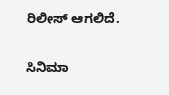ರಿಲೀಸ್ ಆಗಲಿದೆ.

ಸಿನಿಮಾ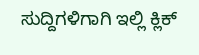ಸುದ್ದಿಗಳಿಗಾಗಿ ಇಲ್ಲಿ ಕ್ಲಿಕ್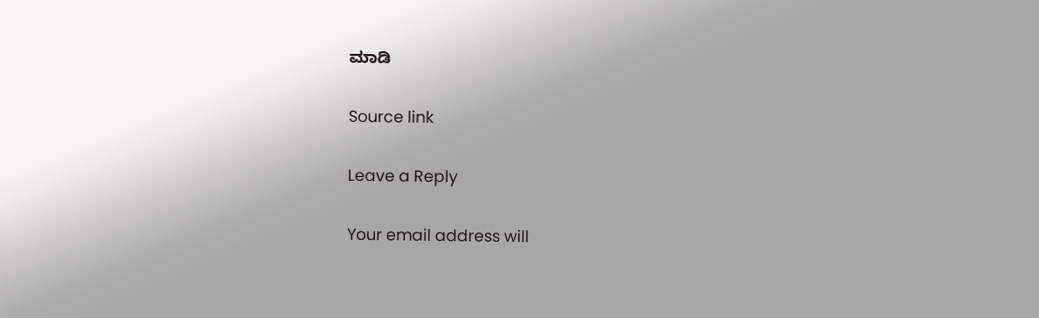ಮಾಡಿ

Source link

Leave a Reply

Your email address will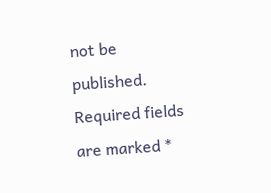not be published. Required fields are marked *